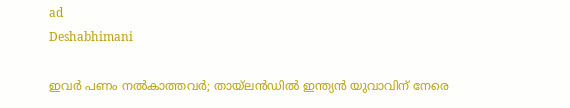ad
Deshabhimani

ഇവർ പണം നൽകാത്തവർ; തായ്ലൻഡിൽ ഇന്ത്യൻ യുവാവിന് നേരെ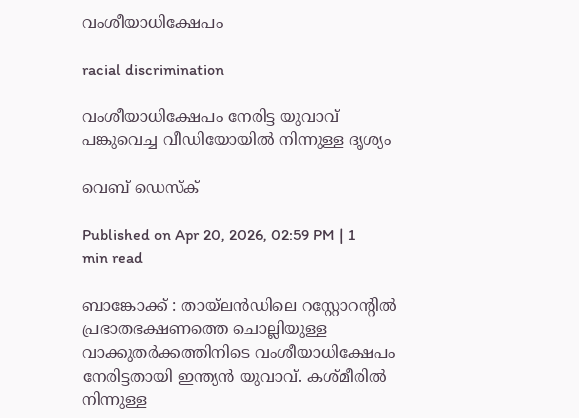വംശീയാധിക്ഷേപം

racial discrimination

വംശീയാധിക്ഷേപം നേരിട്ട യുവാവ് പങ്കുവെച്ച വീഡിയോയില്‍ നിന്നുള്ള ദൃശ്യം

വെബ് ഡെസ്ക്

Published on Apr 20, 2026, 02:59 PM | 1 min read

ബാങ്കോക്ക് : തായ്ലൻഡിലെ റസ്റ്റോറന്റിൽ പ്രഭാതഭക്ഷണത്തെ ചൊല്ലിയുള്ള വാക്കുതർക്കത്തിനിടെ വംശീയാധിക്ഷേപം നേരിട്ടതായി ഇന്ത്യൻ യുവാവ്. കശ്മീരിൽ നിന്നുള്ള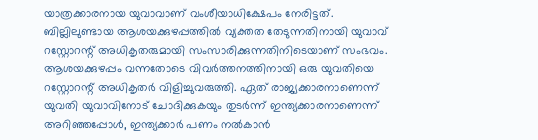യാത്രക്കാരനായ യുവാവാണ് വംശീയാധിക്ഷേപം നേരിട്ടത്. ബില്ലിലുണ്ടായ ആശയക്കുഴപ്പത്തിൽ വ്യക്തത തേടുന്നതിനായി യുവാവ് റസ്റ്റോറന്റ് അധികൃതരുമായി സംസാരിക്കുന്നതിനിടെയാണ് സംഭവം. ആശയക്കുഴപ്പം വന്നതോടെ വിവർത്തനത്തിനായി ഒരു യുവതിയെ റസ്റ്റോറന്റ് അധികൃതർ വിളിച്ചുവരുത്തി. ഏത് രാജ്യക്കാരനാണെന്ന് യുവതി യുവാവിനോട് ചോദിക്കുകയും തുടർന്ന് ഇന്ത്യക്കാരനാണെന്ന് അറിഞ്ഞപ്പോൾ, ഇന്ത്യക്കാർ പണം നൽകാൻ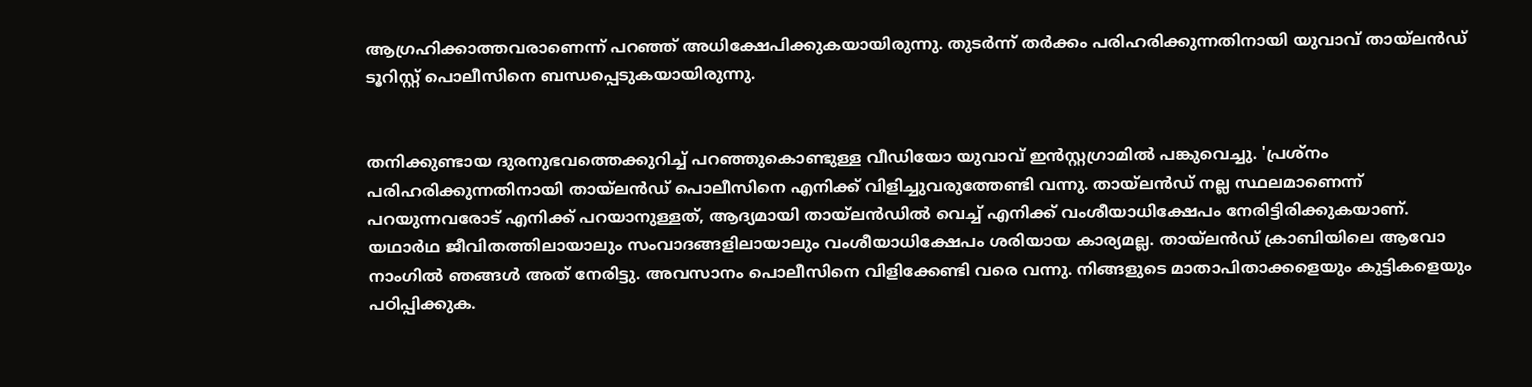ആഗ്രഹിക്കാത്തവരാണെന്ന് പറ‍ഞ്ഞ് അധിക്ഷേപിക്കുകയായിരുന്നു. തുടർന്ന് തർക്കം പരിഹരിക്കുന്നതിനായി യുവാവ് തായ്ലൻഡ് ടൂറിസ്റ്റ് പൊലീസിനെ ബന്ധപ്പെടുകയായിരുന്നു.


തനിക്കുണ്ടായ ദുരനുഭവത്തെക്കുറിച്ച് പറഞ്ഞുകൊണ്ടുള്ള വീഡിയോ യുവാവ് ഇൻസ്റ്റഗ്രാമിൽ പങ്കുവെച്ചു. 'പ്രശ്നം പരിഹരിക്കുന്നതിനായി തായ്ലൻഡ് പൊലീസിനെ എനിക്ക് വിളിച്ചുവരുത്തേണ്ടി വന്നു. തായ്ലൻഡ് നല്ല സ്ഥലമാണെന്ന് പറയുന്നവരോട് എനിക്ക് പറയാനുള്ളത്, ആദ്യമായി തായ്ലൻഡിൽ വെച്ച് എനിക്ക് വംശീയാധിക്ഷേപം നേരിട്ടിരിക്കുകയാണ്. യഥാർഥ ജീവിതത്തിലായാലും സംവാദങ്ങളിലായാലും വംശീയാധിക്ഷേപം ശരിയായ കാര്യമല്ല. തായ്ലൻഡ് ക്രാബിയിലെ ആവോ നാംഗിൽ ഞങ്ങൾ അത് നേരിട്ടു. അവസാനം പൊലീസിനെ വിളിക്കേണ്ടി വരെ വന്നു. നിങ്ങളുടെ മാതാപിതാക്കളെയും കുട്ടികളെയും പഠിപ്പിക്കുക.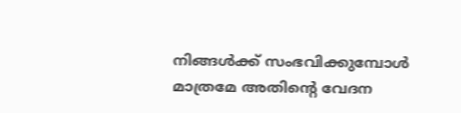നിങ്ങൾക്ക് സംഭവിക്കുമ്പോൾ മാത്രമേ അതിന്റെ വേദന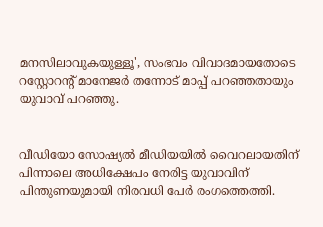മനസിലാവുകയുള്ളൂ', സംഭവം വിവാദമായതോടെ റസ്റ്റോറന്റ് മാനേജർ തന്നോട് മാപ്പ് പറഞ്ഞതായും യുവാവ് പറഞ്ഞു.


വീഡിയോ സോഷ്യൽ മീഡിയയിൽ വൈറലായതിന് പിന്നാലെ അധിക്ഷേപം നേരിട്ട യുവാവിന് പിന്തുണയുമായി നിരവധി പേർ രംഗത്തെത്തി.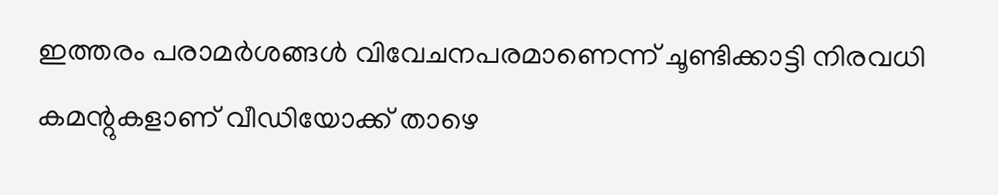ഇത്തരം പരാമർശങ്ങൾ വിവേചനപരമാണെന്ന് ചൂണ്ടിക്കാട്ടി നിരവധി കമന്റുകളാണ് വീഡിയോക്ക് താഴെ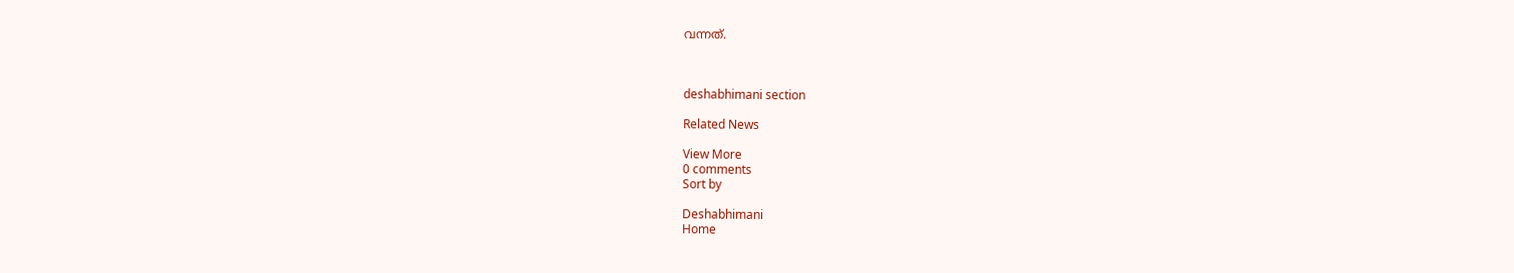വന്നത്.



deshabhimani section

Related News

View More
0 comments
Sort by

Deshabhimani
Home